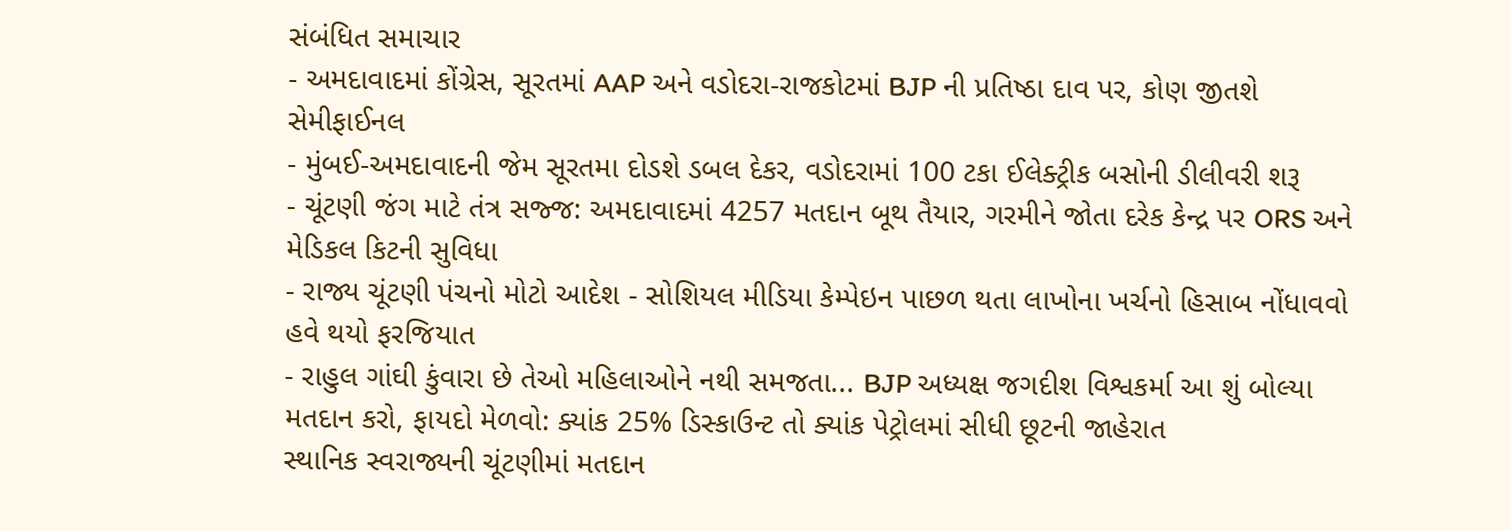સંબંધિત સમાચાર
- અમદાવાદમાં કોંગ્રેસ, સૂરતમાં AAP અને વડોદરા-રાજકોટમાં BJP ની પ્રતિષ્ઠા દાવ પર, કોણ જીતશે સેમીફાઈનલ
- મુંબઈ-અમદાવાદની જેમ સૂરતમા દોડશે ડબલ દેકર, વડોદરામાં 100 ટકા ઈલેક્ટ્રીક બસોની ડીલીવરી શરૂ
- ચૂંટણી જંગ માટે તંત્ર સજ્જ: અમદાવાદમાં 4257 મતદાન બૂથ તૈયાર, ગરમીને જોતા દરેક કેન્દ્ર પર ORS અને મેડિકલ કિટની સુવિધા
- રાજ્ય ચૂંટણી પંચનો મોટો આદેશ - સોશિયલ મીડિયા કેમ્પેઇન પાછળ થતા લાખોના ખર્ચનો હિસાબ નોંધાવવો હવે થયો ફરજિયાત
- રાહુલ ગાંઘી કુંવારા છે તેઓ મહિલાઓને નથી સમજતા... BJP અધ્યક્ષ જગદીશ વિશ્વકર્મા આ શું બોલ્યા
મતદાન કરો, ફાયદો મેળવો: ક્યાંક 25% ડિસ્કાઉન્ટ તો ક્યાંક પેટ્રોલમાં સીધી છૂટની જાહેરાત
સ્થાનિક સ્વરાજ્યની ચૂંટણીમાં મતદાન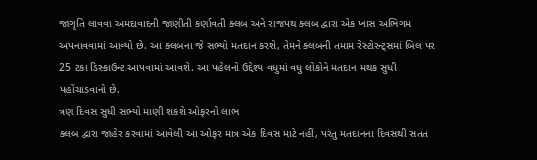જાગૃતિ લાવવા અમદાવાદની જાણીતી કર્ણાવતી ક્લબ અને રાજપથ ક્લબ દ્વારા એક ખાસ અભિગમ અપનાવવામાં આવ્યો છે. આ ક્લબના જે સભ્યો મતદાન કરશે, તેમને ક્લબની તમામ રેસ્ટોરન્ટ્સમાં બિલ પર 25 ટકા ડિસ્કાઉન્ટ આપવામાં આવશે. આ પહેલનો ઉદ્દેશ્ય વધુમાં વધુ લોકોને મતદાન મથક સુધી પહોંચાડવાનો છે.
ત્રણ દિવસ સુધી સભ્યો માણી શકશે ઓફરનો લાભ
ક્લબ દ્વારા જાહેર કરવામાં આવેલી આ ઓફર માત્ર એક દિવસ માટે નહીં, પરંતુ મતદાનના દિવસથી સતત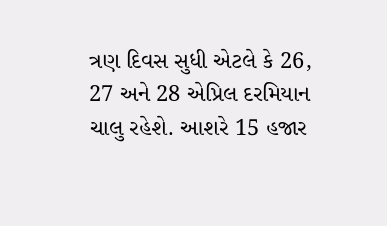ત્રણ દિવસ સુધી એટલે કે 26, 27 અને 28 એપ્રિલ દરમિયાન ચાલુ રહેશે. આશરે 15 હજાર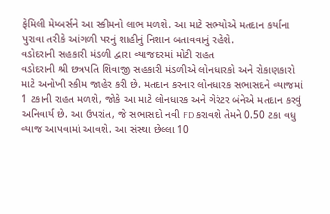ફેમિલી મેમ્બર્સને આ સ્કીમનો લાભ મળશે. આ માટે સભ્યોએ મતદાન કર્યાના પુરાવા તરીકે આંગળી પરનું શાહીનું નિશાન બતાવવાનું રહેશે.
વડોદરાની સહકારી મંડળી દ્વારા વ્યાજદરમાં મોટી રાહત
વડોદરાની શ્રી છત્રપતિ શિવાજી સહકારી મંડળીએ લોનધારકો અને રોકાણકારો માટે અનોખી સ્કીમ જાહેર કરી છે. મતદાન કરનાર લોનધારક સભાસદને વ્યાજમાં 1 ટકાની રાહત મળશે, જોકે આ માટે લોનધારક અને ગેરંટર બંનેએ મતદાન કરવું અનિવાર્ય છે. આ ઉપરાંત, જે સભાસદો નવી FD કરાવશે તેમને 0.50 ટકા વધુ વ્યાજ આપવામાં આવશે. આ સંસ્થા છેલ્લા 10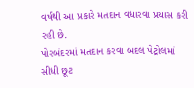વર્ષથી આ પ્રકારે મતદાન વધારવા પ્રયાસ કરી રહી છે.
પોરબંદરમાં મતદાન કરવા બદલ પેટ્રોલમાં સીધી છૂટ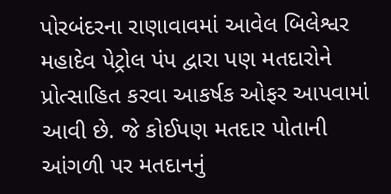પોરબંદરના રાણાવાવમાં આવેલ બિલેશ્વર મહાદેવ પેટ્રોલ પંપ દ્વારા પણ મતદારોને પ્રોત્સાહિત કરવા આકર્ષક ઓફર આપવામાં આવી છે. જે કોઈપણ મતદાર પોતાની આંગળી પર મતદાનનું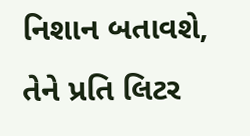નિશાન બતાવશે, તેને પ્રતિ લિટર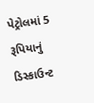પેટ્રોલમાં 5 રૂપિયાનું ડિસ્કાઉન્ટ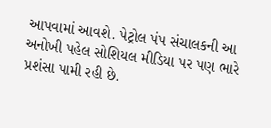આપવામાં આવશે. પેટ્રોલ પંપ સંચાલકની આ અનોખી પહેલ સોશિયલ મીડિયા પર પણ ભારે પ્રશંસા પામી રહી છે.